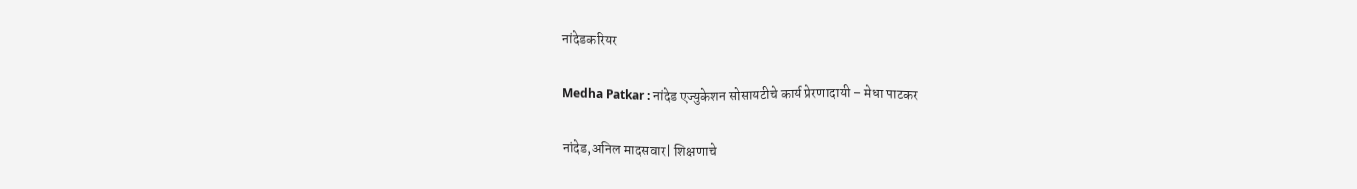नांदेडकरियर

Medha Patkar : नांदेड एज्युकेशन सोसायटीचे कार्य प्रेरणादायी – मेधा पाटकर

नांदेड,अनिल मादसवार| शिक्षणाचे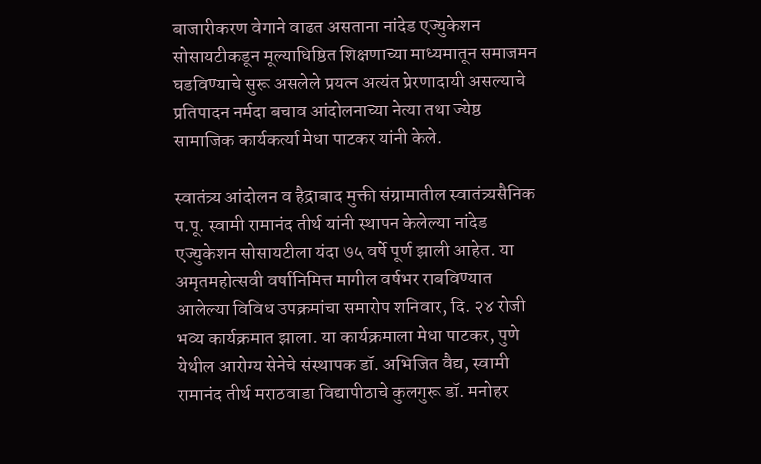बाजारीकरण वेगाने वाढत असताना नांदेड एज्युकेशन सोसायटीकडून मूल्याधिष्ठित शिक्षणाच्या माध्यमातून समाजमन घडविण्याचे सुरू असलेले प्रयत्न अत्यंत प्रेरणादायी असल्याचे प्रतिपादन नर्मदा बचाव आंदोलनाच्या नेत्या तथा ज्येष्ठ सामाजिक कार्यकर्त्या मेधा पाटकर यांनी केले.

स्वातंत्र्य आंदोलन व हैद्राबाद मुक्ती संग्रामातील स्वातंत्र्यसैनिक प.पू. स्वामी रामानंद तीर्थ यांनी स्थापन केलेल्या नांदेड एज्युकेशन सोसायटीला यंदा ७५ वर्षे पूर्ण झाली आहेत. या अमृतमहोत्सवी वर्षानिमित्त मागील वर्षभर राबविण्यात आलेल्या विविध उपक्रमांचा समारोप शनिवार, दि. २४ रोजी भव्य कार्यक्रमात झाला. या कार्यक्रमाला मेधा पाटकर, पुणे येथील आरोग्य सेनेचे संस्थापक डॉ. अभिजित वैद्य, स्वामी रामानंद तीर्थ मराठवाडा विद्यापीठाचे कुलगुरू डॉ. मनोहर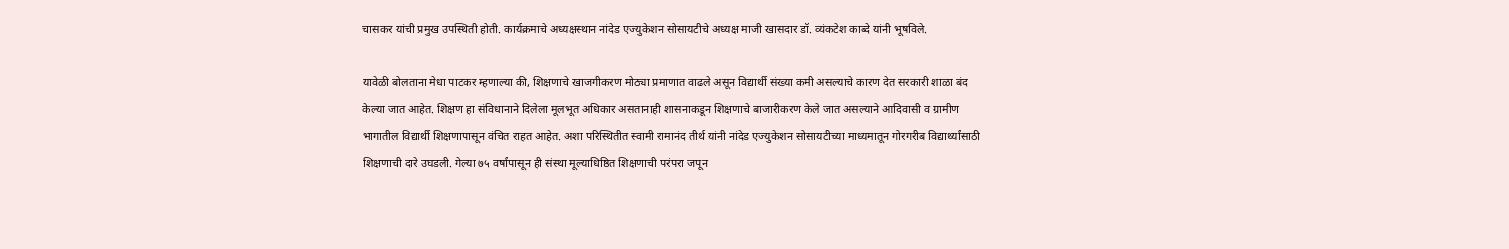चासकर यांची प्रमुख उपस्थिती होती. कार्यक्रमाचे अध्यक्षस्थान नांदेड एज्युकेशन सोसायटीचे अध्यक्ष माजी खासदार डॉ. व्यंकटेश काब्दे यांनी भूषविले.

यावेळी बोलताना मेधा पाटकर म्हणाल्या की, शिक्षणाचे खाजगीकरण मोठ्या प्रमाणात वाढले असून विद्यार्थी संख्या कमी असल्याचे कारण देत सरकारी शाळा बंद केल्या जात आहेत. शिक्षण हा संविधानाने दिलेला मूलभूत अधिकार असतानाही शासनाकडून शिक्षणाचे बाजारीकरण केले जात असल्याने आदिवासी व ग्रामीण भागातील विद्यार्थी शिक्षणापासून वंचित राहत आहेत. अशा परिस्थितीत स्वामी रामानंद तीर्थ यांनी नांदेड एज्युकेशन सोसायटीच्या माध्यमातून गोरगरीब विद्यार्थ्यांसाठी शिक्षणाची दारे उघडली. गेल्या ७५ वर्षांपासून ही संस्था मूल्याधिष्ठित शिक्षणाची परंपरा जपून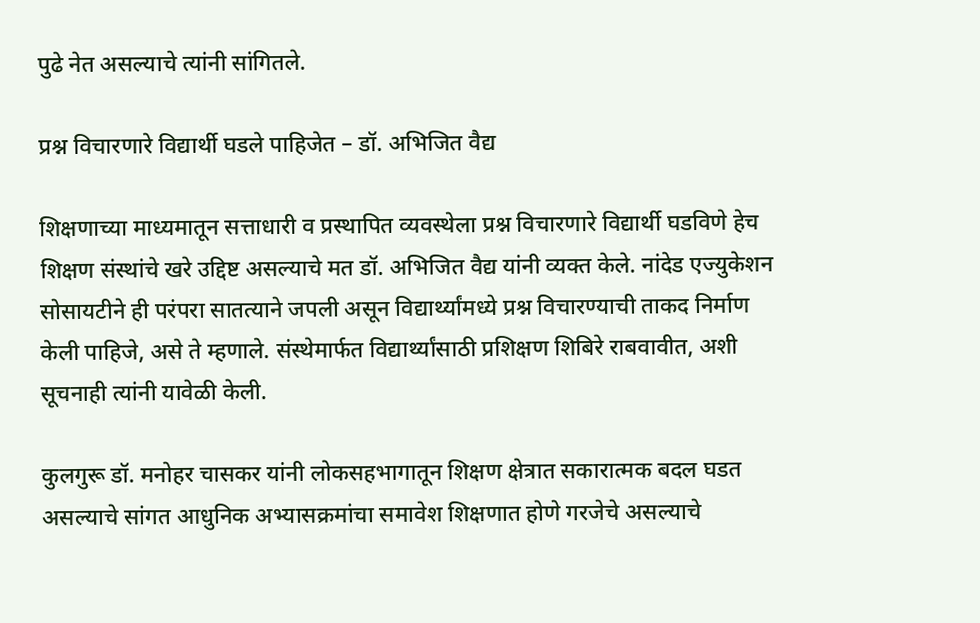पुढे नेत असल्याचे त्यांनी सांगितले.

प्रश्न विचारणारे विद्यार्थी घडले पाहिजेत – डॉ. अभिजित वैद्य

शिक्षणाच्या माध्यमातून सत्ताधारी व प्रस्थापित व्यवस्थेला प्रश्न विचारणारे विद्यार्थी घडविणे हेच शिक्षण संस्थांचे खरे उद्दिष्ट असल्याचे मत डॉ. अभिजित वैद्य यांनी व्यक्त केले. नांदेड एज्युकेशन सोसायटीने ही परंपरा सातत्याने जपली असून विद्यार्थ्यांमध्ये प्रश्न विचारण्याची ताकद निर्माण केली पाहिजे, असे ते म्हणाले. संस्थेमार्फत विद्यार्थ्यांसाठी प्रशिक्षण शिबिरे राबवावीत, अशी सूचनाही त्यांनी यावेळी केली.

कुलगुरू डॉ. मनोहर चासकर यांनी लोकसहभागातून शिक्षण क्षेत्रात सकारात्मक बदल घडत असल्याचे सांगत आधुनिक अभ्यासक्रमांचा समावेश शिक्षणात होणे गरजेचे असल्याचे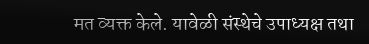मत व्यक्त केले. यावेळी संस्थेचे उपाध्यक्ष तथा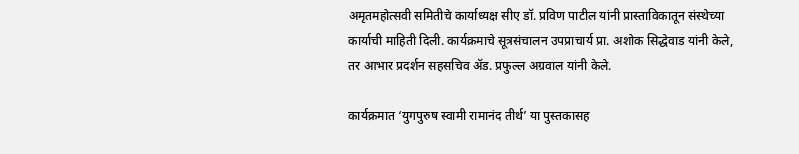अमृतमहोत्सवी समितीचे कार्याध्यक्ष सीए डॉ. प्रविण पाटील यांनी प्रास्ताविकातून संस्थेच्या कार्याची माहिती दिली. कार्यक्रमाचे सूत्रसंचालन उपप्राचार्य प्रा. अशोक सिद्धेवाड यांनी केले, तर आभार प्रदर्शन सहसचिव अ‍ॅड. प्रफुल्ल अग्रवाल यांनी केले.

कार्यक्रमात ‘युगपुरुष स्वामी रामानंद तीर्थ’ या पुस्तकासह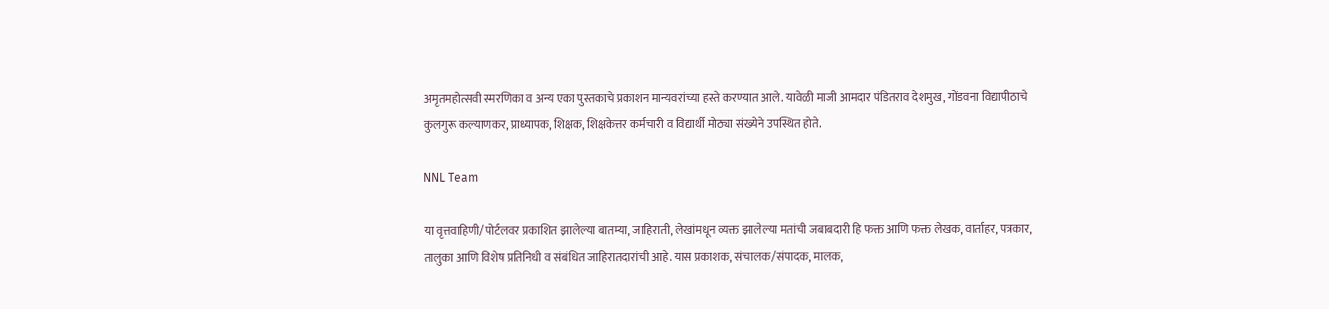अमृतमहोत्सवी स्मरणिका व अन्य एका पुस्तकाचे प्रकाशन मान्यवरांच्या हस्ते करण्यात आले. यावेळी माजी आमदार पंडितराव देशमुख, गोंडवना विद्यापीठाचे कुलगुरू कल्याणकर, प्राध्यापक, शिक्षक, शिक्षकेत्तर कर्मचारी व विद्यार्थी मोठ्या संख्येने उपस्थित होते.

NNL Team

या वृत्तवाहिणी/पोर्टलवर प्रकाशित झालेल्या बातम्या, जाहिराती, लेखांमधून व्यक्त झालेल्या मतांची जबाबदारी हि फक्त आणि फक्त लेखक, वार्ताहर, पत्रकार, तालुका आणि विशेष प्रतिनिधी व संबंधित जाहिरातदारांची आहे. यास प्रकाशक, संचालक/संपादक, मालक,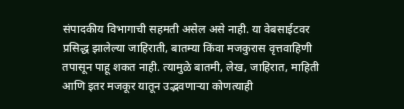संपादकीय विभागाची सहमती असेल असे नाही. या वेबसाईटवर प्रसिद्ध झालेल्या जाहिराती, बातम्या किंवा मजकुरास वृत्तवाहिणी तपासून पाहू शकत नाही. त्यामुळे बातमी, लेख, जाहिरात, माहिती आणि इतर मजकूर यातून उद्भवणाऱ्या कोणत्याही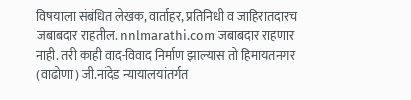विषयाला संबंधित लेखक, वार्ताहर, प्रतिनिधी व जाहिरातदारच जबाबदार राहतील. nnlmarathi.com जबाबदार राहणार नाही. तरी काही वाद-विवाद निर्माण झाल्यास तो हिमायतनगर (वाढोणा) जी.नांदेड न्यायालयांतर्गत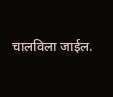चालविला जाईल.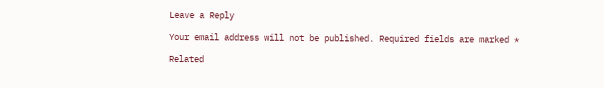Leave a Reply

Your email address will not be published. Required fields are marked *

Related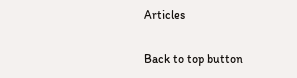Articles

Back to top button